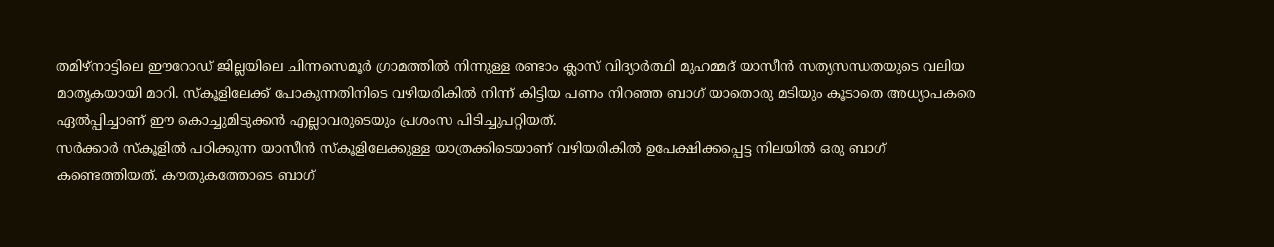തമിഴ്നാട്ടിലെ ഈറോഡ് ജില്ലയിലെ ചിന്നസെമൂർ ഗ്രാമത്തിൽ നിന്നുള്ള രണ്ടാം ക്ലാസ് വിദ്യാർത്ഥി മുഹമ്മദ് യാസീൻ സത്യസന്ധതയുടെ വലിയ മാതൃകയായി മാറി. സ്കൂളിലേക്ക് പോകുന്നതിനിടെ വഴിയരികിൽ നിന്ന് കിട്ടിയ പണം നിറഞ്ഞ ബാഗ് യാതൊരു മടിയും കൂടാതെ അധ്യാപകരെ ഏൽപ്പിച്ചാണ് ഈ കൊച്ചുമിടുക്കൻ എല്ലാവരുടെയും പ്രശംസ പിടിച്ചുപറ്റിയത്.
സർക്കാർ സ്കൂളിൽ പഠിക്കുന്ന യാസീൻ സ്കൂളിലേക്കുള്ള യാത്രക്കിടെയാണ് വഴിയരികിൽ ഉപേക്ഷിക്കപ്പെട്ട നിലയിൽ ഒരു ബാഗ് കണ്ടെത്തിയത്. കൗതുകത്തോടെ ബാഗ്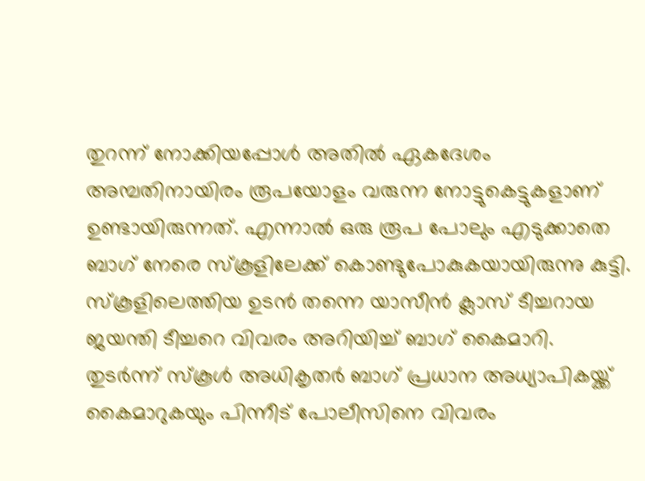തുറന്ന് നോക്കിയപ്പോൾ അതിൽ ഏകദേശം അമ്പതിനായിരം രൂപയോളം വരുന്ന നോട്ടുകെട്ടുകളാണ് ഉണ്ടായിരുന്നത്. എന്നാൽ ഒരു രൂപ പോലും എടുക്കാതെ ബാഗ് നേരെ സ്കൂളിലേക്ക് കൊണ്ടുപോകുകയായിരുന്നു കുട്ടി.
സ്കൂളിലെത്തിയ ഉടൻ തന്നെ യാസീൻ ക്ലാസ് ടീച്ചറായ ജയന്തി ടീച്ചറെ വിവരം അറിയിച്ച് ബാഗ് കൈമാറി. തുടർന്ന് സ്കൂൾ അധികൃതർ ബാഗ് പ്രധാന അധ്യാപികയ്ക്ക് കൈമാറുകയും പിന്നീട് പോലീസിനെ വിവരം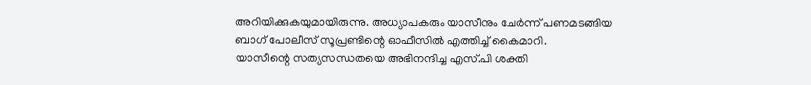അറിയിക്കുകയുമായിരുന്നു. അധ്യാപകരും യാസീനും ചേർന്ന് പണമടങ്ങിയ ബാഗ് പോലീസ് സൂപ്രണ്ടിന്റെ ഓഫീസിൽ എത്തിച്ച് കൈമാറി.
യാസീന്റെ സത്യസന്ധതയെ അഭിനന്ദിച്ച എസ്.പി ശക്തി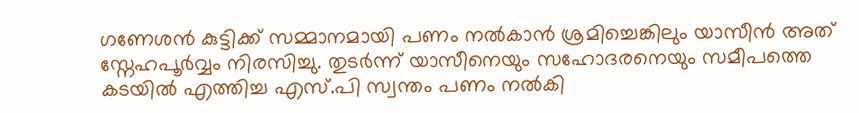ഗണേശൻ കുട്ടിക്ക് സമ്മാനമായി പണം നൽകാൻ ശ്രമിച്ചെങ്കിലും യാസീൻ അത് സ്നേഹപൂർവ്വം നിരസിച്ചു. തുടർന്ന് യാസീനെയും സഹോദരനെയും സമീപത്തെ കടയിൽ എത്തിച്ച എസ്.പി സ്വന്തം പണം നൽകി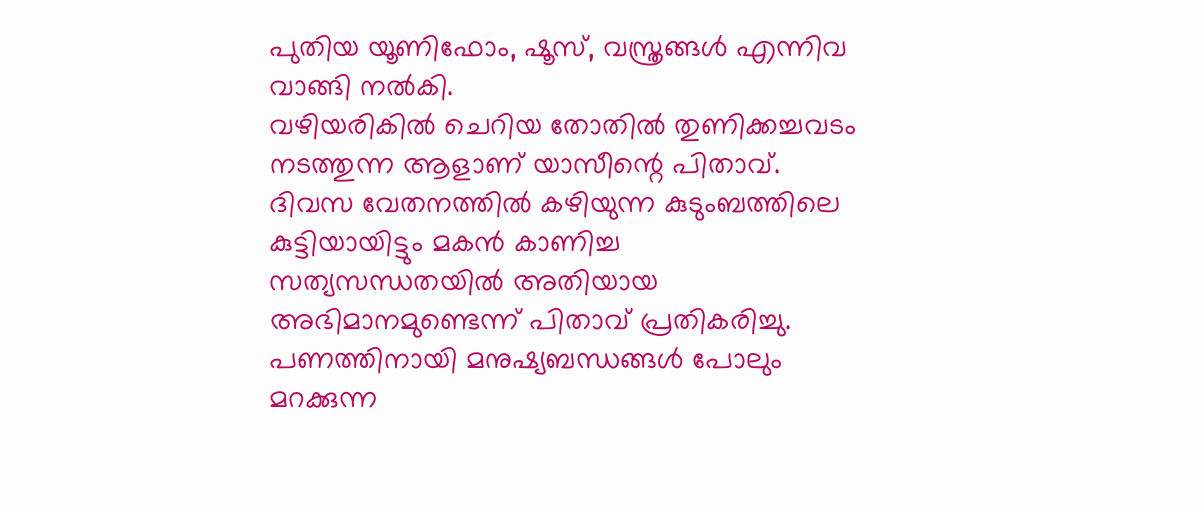പുതിയ യൂണിഫോം, ഷൂസ്, വസ്ത്രങ്ങൾ എന്നിവ വാങ്ങി നൽകി.
വഴിയരികിൽ ചെറിയ തോതിൽ തുണിക്കച്ചവടം നടത്തുന്ന ആളാണ് യാസീന്റെ പിതാവ്. ദിവസ വേതനത്തിൽ കഴിയുന്ന കുടുംബത്തിലെ കുട്ടിയായിട്ടും മകൻ കാണിച്ച സത്യസന്ധതയിൽ അതിയായ അഭിമാനമുണ്ടെന്ന് പിതാവ് പ്രതികരിച്ചു.
പണത്തിനായി മനുഷ്യബന്ധങ്ങൾ പോലും മറക്കുന്ന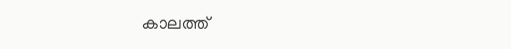കാലത്ത്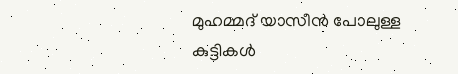മുഹമ്മദ് യാസീൻ പോലുള്ള കുട്ടികൾ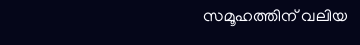സമൂഹത്തിന് വലിയ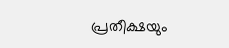പ്രതീക്ഷയും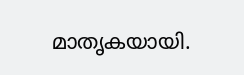മാതൃകയായി.